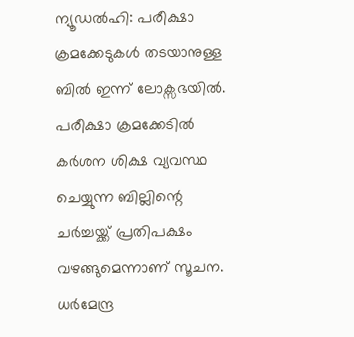ന്യൂഡല്‍ഹി: പരീക്ഷാ ക്രമക്കേടുകള്‍ തടയാനുള്ള ബില്‍ ഇന്ന് ലോക്സഭയില്‍. പരീക്ഷാ ക്രമക്കേടില്‍ കര്‍ശന ശിക്ഷ വ്യവസ്ഥ ചെയ്യുന്ന ബില്ലിന്റെ ചര്‍ച്ചയ്ക്ക് പ്രതിപക്ഷം വഴങ്ങുമെന്നാണ് സൂചന. ധര്‍മേന്ദ്ര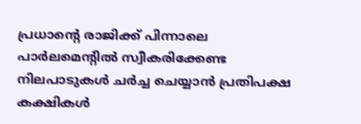പ്രധാന്റെ രാജിക്ക് പിന്നാലെ പാര്‍ലമെന്റില്‍ സ്വീകരിക്കേണ്ട നിലപാടുകള്‍ ചര്‍ച്ച ചെയ്യാന്‍ പ്രതിപക്ഷ കക്ഷികള്‍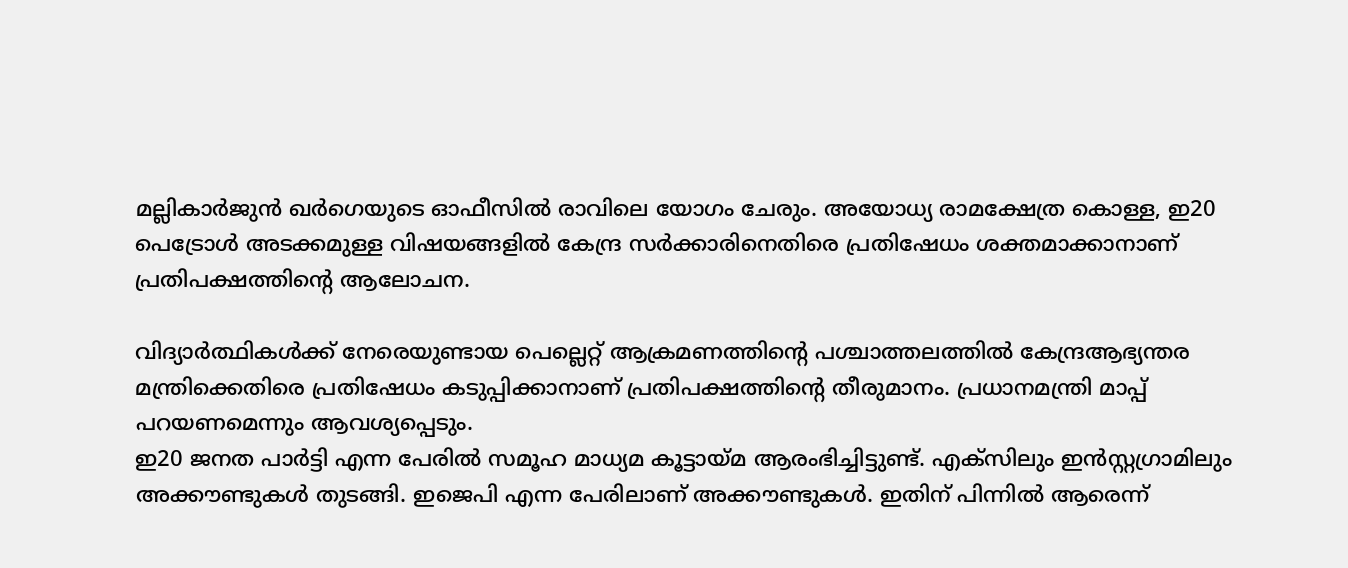മല്ലികാര്‍ജുന്‍ ഖര്‍ഗെയുടെ ഓഫീസില്‍ രാവിലെ യോഗം ചേരും. അയോധ്യ രാമക്ഷേത്ര കൊള്ള, ഇ20 പെട്രോള്‍ അടക്കമുള്ള വിഷയങ്ങളില്‍ കേന്ദ്ര സര്‍ക്കാരിനെതിരെ പ്രതിഷേധം ശക്തമാക്കാനാണ് പ്രതിപക്ഷത്തിന്റെ ആലോചന.

വിദ്യാര്‍ത്ഥികള്‍ക്ക് നേരെയുണ്ടായ പെല്ലെറ്റ് ആക്രമണത്തിന്റെ പശ്ചാത്തലത്തില്‍ കേന്ദ്രആഭ്യന്തര മന്ത്രിക്കെതിരെ പ്രതിഷേധം കടുപ്പിക്കാനാണ് പ്രതിപക്ഷത്തിന്റെ തീരുമാനം. പ്രധാനമന്ത്രി മാപ്പ് പറയണമെന്നും ആവശ്യപ്പെടും.
ഇ20 ജനത പാര്‍ട്ടി എന്ന പേരില്‍ സമൂഹ മാധ്യമ കൂട്ടായ്മ ആരംഭിച്ചിട്ടുണ്ട്. എക്സിലും ഇന്‍സ്റ്റഗ്രാമിലും അക്കൗണ്ടുകള്‍ തുടങ്ങി. ഇജെപി എന്ന പേരിലാണ് അക്കൗണ്ടുകള്‍. ഇതിന് പിന്നില്‍ ആരെന്ന്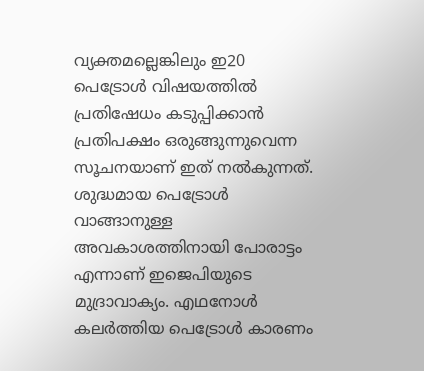വ്യക്തമല്ലെങ്കിലും ഇ20 പെട്രോള്‍ വിഷയത്തില്‍ പ്രതിഷേധം കടുപ്പിക്കാന്‍ പ്രതിപക്ഷം ഒരുങ്ങുന്നുവെന്ന സൂചനയാണ് ഇത് നല്‍കുന്നത്. ശുദ്ധമായ പെട്രോള്‍ വാങ്ങാനുള്ള അവകാശത്തിനായി പോരാട്ടം എന്നാണ് ഇജെപിയുടെ മുദ്രാവാക്യം. എഥനോള്‍ കലര്‍ത്തിയ പെട്രോള്‍ കാരണം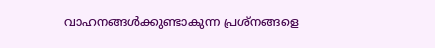വാഹനങ്ങള്‍ക്കുണ്ടാകുന്ന പ്രശ്നങ്ങളെ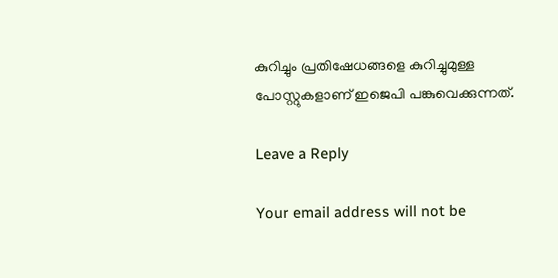കുറിച്ചും പ്രതിഷേധങ്ങളെ കുറിച്ചുമുള്ള പോസ്റ്റുകളാണ് ഇജെപി പങ്കുവെക്കുന്നത്.

Leave a Reply

Your email address will not be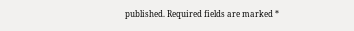published. Required fields are marked *